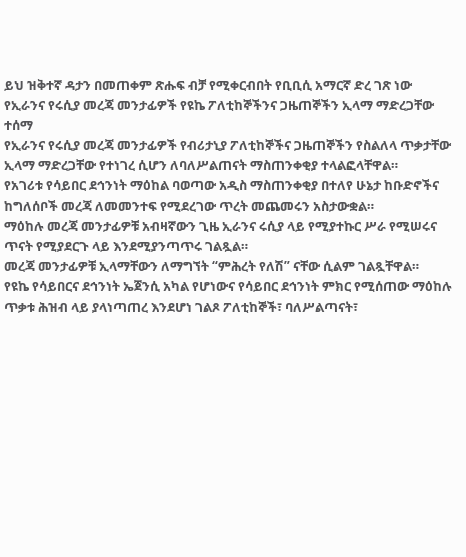ይህ ዝቅተኛ ዳታን በመጠቀም ጽሑፍ ብቻ የሚቀርብበት የቢቢሲ አማርኛ ድረ ገጽ ነው
የኢራንና የሩሲያ መረጃ መንታፊዎች የዩኬ ፖለቲከኞችንና ጋዜጠኞችን ኢላማ ማድረጋቸው ተሰማ
የኢራንና የሩሲያ መረጃ መንታፊዎች የብሪታኒያ ፖለቲከኞችና ጋዜጠኞችን የስልለላ ጥቃታቸው ኢላማ ማድረጋቸው የተነገረ ሲሆን ለባለሥልጠናት ማስጠንቀቂያ ተላልፎላቸዋል።
የአገሪቱ የሳይበር ደኅንነት ማዕከል ባወጣው አዲስ ማስጠንቀቂያ በተለየ ሁኔታ ከቡድኖችና ከግለሰቦች መረጃ ለመመንተፍ የሚደረገው ጥረት መጨመሩን አስታውቋል።
ማዕከሉ መረጃ መንታፊዎቹ አብዛኛውን ጊዜ ኢራንና ሩሲያ ላይ የሚያተኩር ሥራ የሚሠሩና ጥናት የሚያደርጉ ላይ እንደሚያንጣጥሩ ገልጿል።
መረጃ መንታፊዎቹ ኢላማቸውን ለማግኘት “ምሕረት የለሽ” ናቸው ሲልም ገልጿቸዋል።
የዩኬ የሳይበርና ደኅንነት ኤጀንሲ አካል የሆነውና የሳይበር ደኅንነት ምክር የሚሰጠው ማዕከሉ ጥቃቱ ሕዝብ ላይ ያላነጣጠረ እንደሆነ ገልጾ ፖለቲከኞች፣ ባለሥልጣናት፣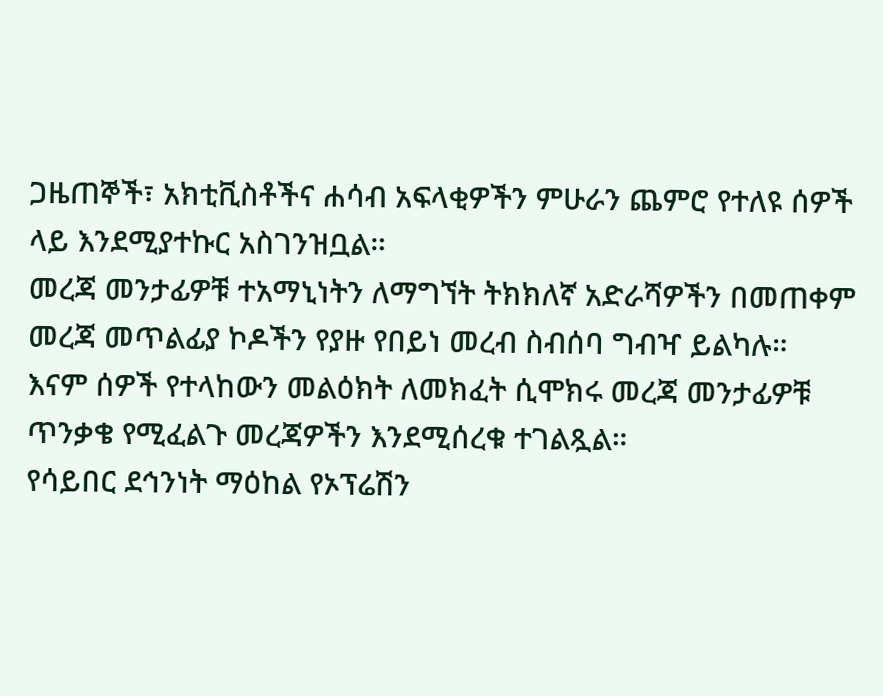ጋዜጠኞች፣ አክቲቪስቶችና ሐሳብ አፍላቂዎችን ምሁራን ጨምሮ የተለዩ ሰዎች ላይ እንደሚያተኩር አስገንዝቧል።
መረጃ መንታፊዎቹ ተአማኒነትን ለማግኘት ትክክለኛ አድራሻዎችን በመጠቀም መረጃ መጥልፊያ ኮዶችን የያዙ የበይነ መረብ ስብሰባ ግብዣ ይልካሉ።
እናም ሰዎች የተላከውን መልዕክት ለመክፈት ሲሞክሩ መረጃ መንታፊዎቹ ጥንቃቄ የሚፈልጉ መረጃዎችን እንደሚሰረቁ ተገልጿል።
የሳይበር ደኅንነት ማዕከል የኦፕሬሽን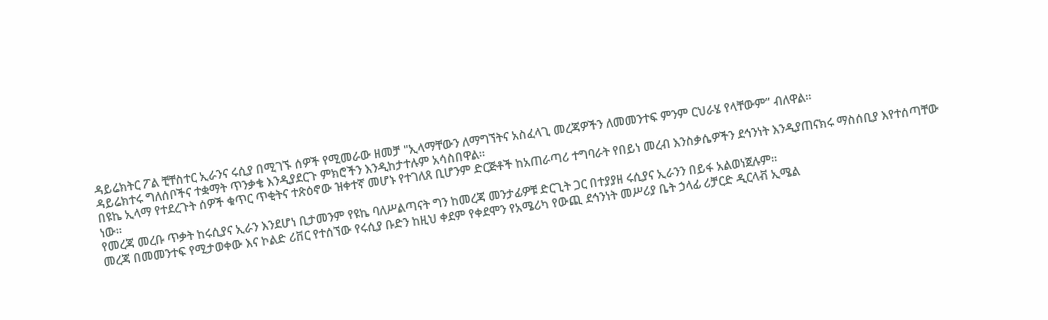ዳይሬክትር ፖል ቺቸስተር ኢራንና ሩሲያ በሚገኙ ሰዎች የሚመራው ዘመቻ "ኢላማቸውን ለማግኘትና አስፈላጊ መረጃዎችን ለመመንተፍ ምንም ርህራሄ የላቸውም” ብለዋል።
ዳይሬክተሩ ግለሰቦችና ተቋማት ጥንቃቄ እንዲያደርጉ ምክሮችን እንዲከታተሉም አሳስበዋል።
በዩኬ ኢላማ የተደረጉት ሰዎች ቁጥር ጥቂትና ተጽዕኖው ዝቀተኛ መሆኑ የተገለጸ ቢሆንም ድርጅቶች ከአጠራጣሪ ተግባራት የበይነ መረብ እንስቃሴዎችን ደኅንነት እንዲያጠናክሩ ማስሰቢያ እየተሰጣቸው ነው።
የመረጃ መረቡ ጥቃት ከሩሲያና ኢራን እንደሆነ ቢታመንም የዩኬ ባለሥልጣናት ግን ከመረጃ መንታፊዎቹ ድርጊት ጋር በተያያዘ ሩሲያና ኢራንን በይፋ አልወነጀሉም።
መረጃ በመመንተፍ የሚታወቀው እና ኮልድ ሪቨር የተሰኘው የሩሲያ ቡድን ከዚህ ቀደም የቀደሞን የአሜሪካ የውጪ ደኅንነት መሥሪያ ቤት ኃላፊ ሪቻርድ ዲርላቭ ኢሜል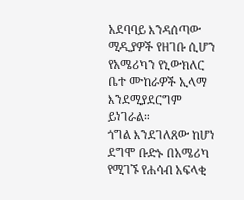አደባባይ እንዳሰጣው ሚዲያዎች የዘገቡ ሲሆን የአሜሪካን የኒውክለር ቤተ ሙከራዎች ኢላማ እንደሚያደርግም ይነገራል።
ጎግል እንደገለጸው ከሆነ ደግሞ ቡድኑ በአሜሪካ የሚገኙ የሐሳብ አፍላቂ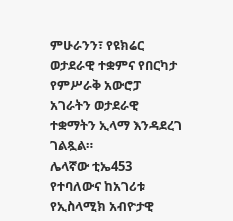ምሁራንን፣ የዩክሬር ወታደራዊ ተቋምና የበርካታ የምሥራቅ አውሮፓ አገራትን ወታደራዊ ተቋማትን ኢላማ እንዳደረገ ገልጿል።
ሌላኛው ቲኤ453 የተባለውና ከአገሪቱ የኢስላሚክ አብዮታዊ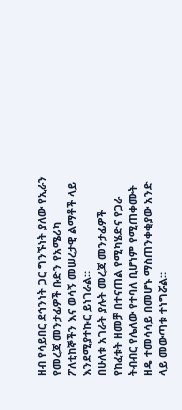ዘብ የሳይበር ደኅንነት ጋር ግንኙነት ያለው የኢራን የመረጃ መንታፊዎች ቡድን የአሜሪካ ፖለቲከኞችን እና ወሳኝ መሠረታዊ ልማቶች ላይ እንደሚያተኩር ይነገራል።
በሁለቱ አገራት ያሉት መረጃ መንታፊዎች የከፈቱት ዘመቻ በተናጠል የሚካሄድና የጋራ ትብብር የሌለው የተባለ ቢሆነም የሚጠቀሙት ዘዴ ተመሳሳይ በመሆኑ ማስጠንቀቂያው አንድ ላይ መውጣቱ ተነግሯል።